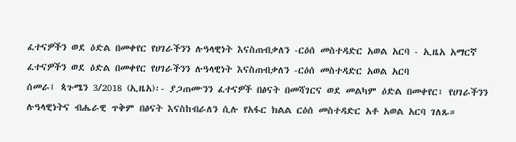ፈተናዎችን ወደ ዕድል በመቀየር የሀገራችንን ሉዓላዊነት እናስጠብቃለን -ርዕሰ መስተዳድር አወል አርባ - ኢዜአ አማርኛ
ፈተናዎችን ወደ ዕድል በመቀየር የሀገራችንን ሉዓላዊነት እናስጠብቃለን -ርዕሰ መስተዳድር አወል አርባ
ሰመራ፤ ጳጉሜን 3/2018 (ኢዜአ)፡- ያጋጠሙንን ፈተናዎች በፅናት በመሻገርና ወደ መልካም ዕድል በመቀየር፣ የሀገራችንን ሉዓላዊነትና ብሔራዊ ጥቅም በፅናት እናስከብራለን ሲሉ የአፋር ክልል ርዕሰ መስተዳድር አቶ አወል አርባ ገለጹ።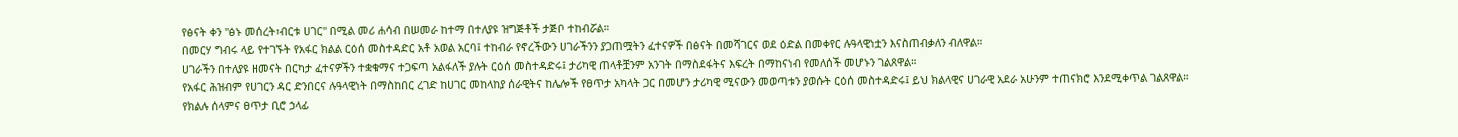የፅናት ቀን "ፅኑ መሰረት፣ብርቱ ሀገር" በሚል መሪ ሐሳብ በሠመራ ከተማ በተለያዩ ዝግጅቶች ታጅቦ ተከብሯል።
በመርሃ ግብሩ ላይ የተገኙት የአፋር ክልል ርዕሰ መስተዳድር አቶ አወል አርባ፤ ተከብራ የኖረችውን ሀገራችንን ያጋጠሟትን ፈተናዎች በፅናት በመሻገርና ወደ ዕድል በመቀየር ሉዓላዊነቷን እናስጠብቃለን ብለዋል።
ሀገራችን በተለያዩ ዘመናት በርካታ ፈተናዎችን ተቋቁማና ተጋፍጣ አልፋለች ያሉት ርዕሰ መስተዳድሩ፤ ታሪካዊ ጠላቶቿንም አንገት በማስደፋትና እፍረት በማከናነብ የመለሰች መሆኑን ገልጸዋል።
የአፋር ሕዝብም የሀገርን ዳር ድንበርና ሉዓላዊነት በማስከበር ረገድ ከሀገር መከላከያ ሰራዊትና ከሌሎች የፀጥታ አካላት ጋር በመሆን ታሪካዊ ሚናውን መወጣቱን ያወሱት ርዕሰ መስተዳድሩ፤ ይህ ክልላዊና ሀገራዊ አደራ አሁንም ተጠናክሮ እንደሚቀጥል ገልጸዋል።
የክልሉ ሰላምና ፀጥታ ቢሮ ኃላፊ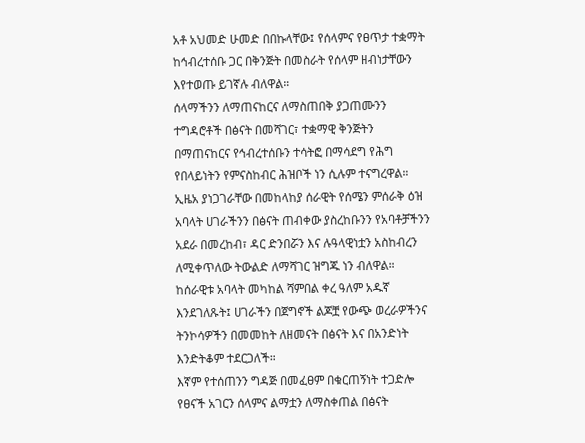አቶ አህመድ ሁመድ በበኩላቸው፤ የሰላምና የፀጥታ ተቋማት ከኅብረተሰቡ ጋር በቅንጅት በመስራት የሰላም ዘብነታቸውን እየተወጡ ይገኛሉ ብለዋል።
ሰላማችንን ለማጠናከርና ለማስጠበቅ ያጋጠሙንን ተግዳሮቶች በፅናት በመሻገር፣ ተቋማዊ ቅንጅትን በማጠናከርና የኅብረተሰቡን ተሳትፎ በማሳደግ የሕግ የበላይነትን የምናስከብር ሕዝቦች ነን ሲሉም ተናግረዋል።
ኢዜአ ያነጋገራቸው በመከላከያ ሰራዊት የሰሜን ምሰራቅ ዕዝ አባላት ሀገራችንን በፅናት ጠብቀው ያስረከቡንን የአባቶቻችንን አደራ በመረከብ፣ ዳር ድንበሯን እና ሉዓላዊነቷን አስከብረን ለሚቀጥለው ትውልድ ለማሻገር ዝግጁ ነን ብለዋል።
ከሰራዊቱ አባላት መካከል ሻምበል ቀረ ዓለም አዱኛ እንደገለጹት፤ ሀገራችን በጀግኖች ልጆቿ የውጭ ወረራዎችንና ትንኮሳዎችን በመመከት ለዘመናት በፅናት እና በአንድነት እንድትቆም ተደርጋለች።
እኛም የተሰጠንን ግዳጅ በመፈፀም በቁርጠኝነት ተጋድሎ የፀናች አገርን ሰላምና ልማቷን ለማስቀጠል በፅናት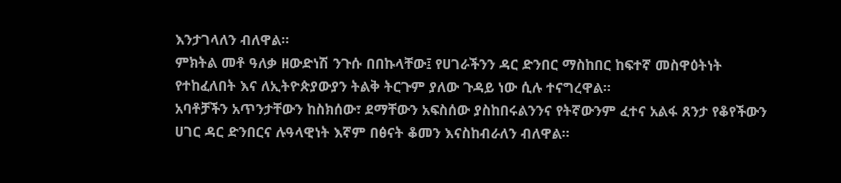እንታገላለን ብለዋል።
ምክትል መቶ ዓለቃ ዘውድነሽ ንጉሱ በበኩላቸው፤ የሀገራችንን ዳር ድንበር ማስከበር ከፍተኛ መስዋዕትነት የተከፈለበት እና ለኢትዮጵያውያን ትልቅ ትርጉም ያለው ጉዳይ ነው ሲሉ ተናግረዋል።
አባቶቻችን አጥንታቸውን ከስክሰው፣ ደማቸውን አፍስሰው ያስከበሩልንንና የትኛውንም ፈተና አልፋ ጸንታ የቆየችውን ሀገር ዳር ድንበርና ሉዓላዊነት እኛም በፅናት ቆመን እናስከብራለን ብለዋል።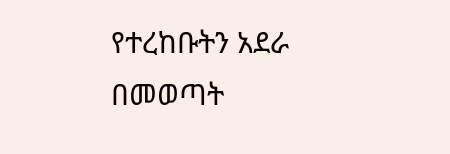የተረከቡትን አደራ በመወጣት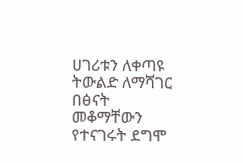ሀገሪቱን ለቀጣዩ ትውልድ ለማሻገር በፅናት መቆማቸውን የተናገሩት ደግሞ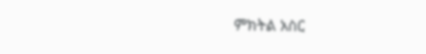ምክትል አስር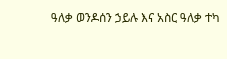ዓለቃ ወንዶሰን ኃይሉ እና አስር ዓለቃ ተካ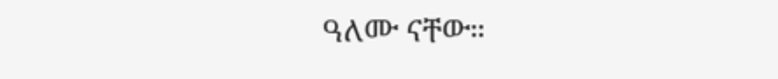ዓለሙ ናቸው።